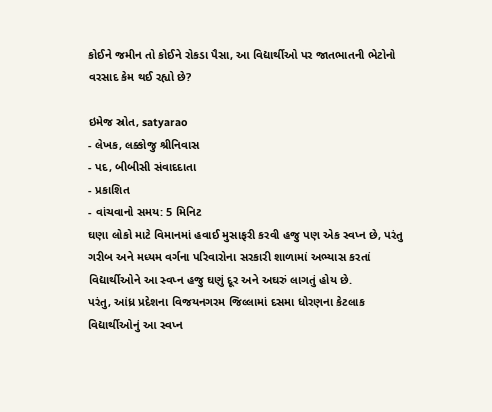કોઈને જમીન તો કોઈને રોકડા પૈસા, આ વિદ્યાર્થીઓ પર જાતભાતની ભેટોનો વરસાદ કેમ થઈ રહ્યો છે?

ઇમેજ સ્રોત, satyarao
- લેખક, લક્કોજુ શ્રીનિવાસ
- પદ, બીબીસી સંવાદદાતા
- પ્રકાશિત
- વાંચવાનો સમય: 5 મિનિટ
ઘણા લોકો માટે વિમાનમાં હવાઈ મુસાફરી કરવી હજુ પણ એક સ્વપ્ન છે, પરંતુ ગરીબ અને મધ્યમ વર્ગના પરિવારોના સરકારી શાળામાં અભ્યાસ કરતાં વિદ્યાર્થીઓને આ સ્વપ્ન હજુ ઘણું દૂર અને અઘરું લાગતું હોય છે.
પરંતુ, આંધ્ર પ્રદેશના વિજયનગરમ જિલ્લામાં દસમા ધોરણના કેટલાક વિદ્યાર્થીઓનું આ સ્વપ્ન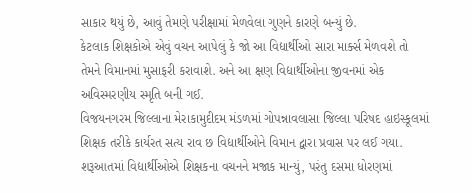સાકાર થયું છે, આવું તેમણે પરીક્ષામાં મેળવેલા ગુણને કારણે બન્યું છે.
કેટલાક શિક્ષકોએ એવું વચન આપેલું કે જો આ વિદ્યાર્થીઓ સારા માર્ક્સ મેળવશે તો તેમને વિમાનમાં મુસાફરી કરાવાશે. અને આ ક્ષણ વિદ્યાર્થીઓના જીવનમાં એક અવિસ્મરણીય સ્મૃતિ બની ગઈ.
વિજયનગરમ જિલ્લાના મેરાકામુદીદમ મંડળમાં ગોપન્નાવલાસા જિલ્લા પરિષદ હાઇસ્કૂલમાં શિક્ષક તરીકે કાર્યરત સત્ય રાવ છ વિદ્યાર્થીઓને વિમાન દ્વારા પ્રવાસ પર લઈ ગયા.
શરૂઆતમાં વિદ્યાર્થીઓએ શિક્ષકના વચનને મજાક માન્યું, પરંતુ દસમા ધોરણમાં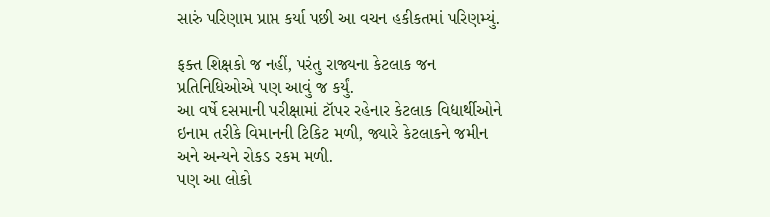સારું પરિણામ પ્રાપ્ત કર્યા પછી આ વચન હકીકતમાં પરિણમ્યું.

ફક્ત શિક્ષકો જ નહીં, પરંતુ રાજ્યના કેટલાક જન પ્રતિનિધિઓએ પણ આવું જ કર્યું.
આ વર્ષે દસમાની પરીક્ષામાં ટૉપર રહેનાર કેટલાક વિદ્યાર્થીઓને ઇનામ તરીકે વિમાનની ટિકિટ મળી, જ્યારે કેટલાકને જમીન અને અન્યને રોકડ રકમ મળી.
પણ આ લોકો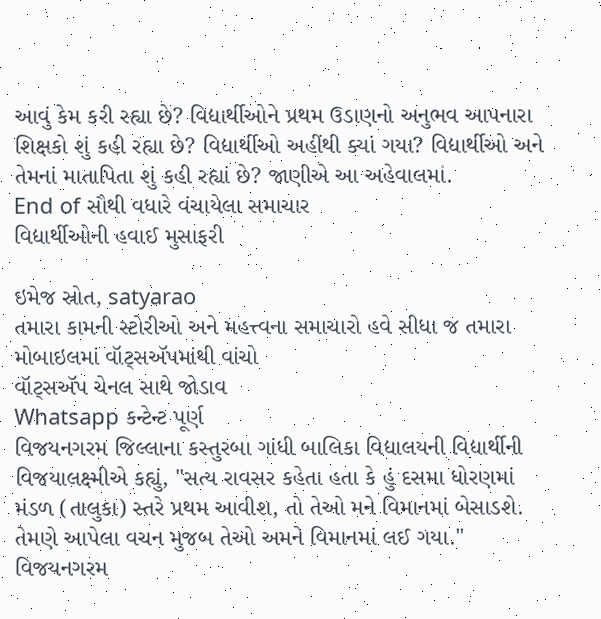આવું કેમ કરી રહ્યા છે? વિદ્યાર્થીઓને પ્રથમ ઉડાણનો અનુભવ આપનારા શિક્ષકો શું કહી રહ્યા છે? વિદ્યાર્થીઓ અહીંથી ક્યાં ગયા? વિદ્યાર્થીઓ અને તેમનાં માતાપિતા શું કહી રહ્યાં છે? જાણીએ આ અહેવાલમાં.
End of સૌથી વધારે વંચાયેલા સમાચાર
વિદ્યાર્થીઓની હવાઈ મુસાફરી

ઇમેજ સ્રોત, satyarao
તમારા કામની સ્ટોરીઓ અને મહત્ત્વના સમાચારો હવે સીધા જ તમારા મોબાઇલમાં વૉટ્સઍપમાંથી વાંચો
વૉટ્સઍપ ચેનલ સાથે જોડાવ
Whatsapp કન્ટેન્ટ પૂર્ણ
વિજયનગરમ જિલ્લાના કસ્તુરબા ગાંધી બાલિકા વિદ્યાલયની વિદ્યાર્થીની વિજયાલક્ષ્મીએ કહ્યું, "સત્ય રાવસર કહેતા હતા કે હું દસમા ધોરણમાં મંડળ (તાલુકા) સ્તરે પ્રથમ આવીશ, તો તેઓ મને વિમાનમાં બેસાડશે. તેમણે આપેલા વચન મુજબ તેઓ અમને વિમાનમાં લઈ ગયા."
વિજયનગરમ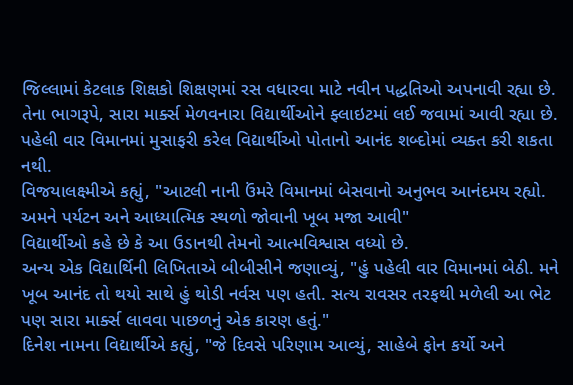જિલ્લામાં કેટલાક શિક્ષકો શિક્ષણમાં રસ વધારવા માટે નવીન પદ્ધતિઓ અપનાવી રહ્યા છે.
તેના ભાગરૂપે, સારા માર્ક્સ મેળવનારા વિદ્યાર્થીઓને ફ્લાઇટમાં લઈ જવામાં આવી રહ્યા છે. પહેલી વાર વિમાનમાં મુસાફરી કરેલ વિદ્યાર્થીઓ પોતાનો આનંદ શબ્દોમાં વ્યક્ત કરી શકતા નથી.
વિજયાલક્ષ્મીએ કહ્યું, "આટલી નાની ઉંમરે વિમાનમાં બેસવાનો અનુભવ આનંદમય રહ્યો. અમને પર્યટન અને આધ્યાત્મિક સ્થળો જોવાની ખૂબ મજા આવી"
વિદ્યાર્થીઓ કહે છે કે આ ઉડાનથી તેમનો આત્મવિશ્વાસ વધ્યો છે.
અન્ય એક વિદ્યાર્થિની લિખિતાએ બીબીસીને જણાવ્યું, "હું પહેલી વાર વિમાનમાં બેઠી. મને ખૂબ આનંદ તો થયો સાથે હું થોડી નર્વસ પણ હતી. સત્ય રાવસર તરફથી મળેલી આ ભેટ પણ સારા માર્ક્સ લાવવા પાછળનું એક કારણ હતું."
દિનેશ નામના વિદ્યાર્થીએ કહ્યું, "જે દિવસે પરિણામ આવ્યું, સાહેબે ફોન કર્યો અને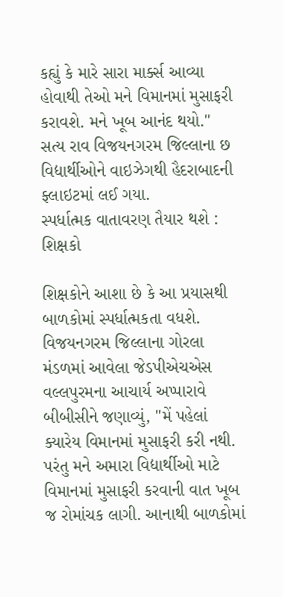કહ્યું કે મારે સારા માર્ક્સ આવ્યા હોવાથી તેઓ મને વિમાનમાં મુસાફરી કરાવશે. મને ખૂબ આનંદ થયો."
સત્ય રાવ વિજયનગરમ જિલ્લાના છ વિદ્યાર્થીઓને વાઇઝેગથી હૈદરાબાદની ફ્લાઇટમાં લઈ ગયા.
સ્પર્ધાત્મક વાતાવરણ તૈયાર થશે : શિક્ષકો

શિક્ષકોને આશા છે કે આ પ્રયાસથી બાળકોમાં સ્પર્ધાત્મકતા વધશે.
વિજયનગરમ જિલ્લાના ગોરલા મંડળમાં આવેલા જેડપીએચએસ વલ્લપુરમના આચાર્ય અપ્પારાવે બીબીસીને જણાવ્યું, "મેં પહેલાં ક્યારેય વિમાનમાં મુસાફરી કરી નથી. પરંતુ મને અમારા વિદ્યાર્થીઓ માટે વિમાનમાં મુસાફરી કરવાની વાત ખૂબ જ રોમાંચક લાગી. આનાથી બાળકોમાં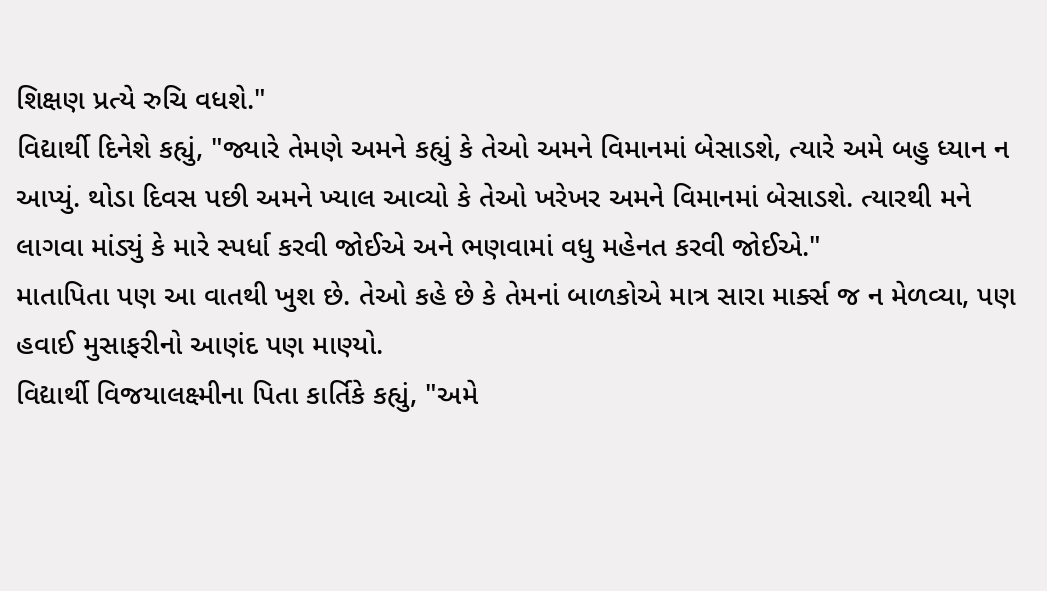શિક્ષણ પ્રત્યે રુચિ વધશે."
વિદ્યાર્થી દિનેશે કહ્યું, "જ્યારે તેમણે અમને કહ્યું કે તેઓ અમને વિમાનમાં બેસાડશે, ત્યારે અમે બહુ ધ્યાન ન આપ્યું. થોડા દિવસ પછી અમને ખ્યાલ આવ્યો કે તેઓ ખરેખર અમને વિમાનમાં બેસાડશે. ત્યારથી મને લાગવા માંડ્યું કે મારે સ્પર્ધા કરવી જોઈએ અને ભણવામાં વધુ મહેનત કરવી જોઈએ."
માતાપિતા પણ આ વાતથી ખુશ છે. તેઓ કહે છે કે તેમનાં બાળકોએ માત્ર સારા માર્ક્સ જ ન મેળવ્યા, પણ હવાઈ મુસાફરીનો આણંદ પણ માણ્યો.
વિદ્યાર્થી વિજયાલક્ષ્મીના પિતા કાર્તિકે કહ્યું, "અમે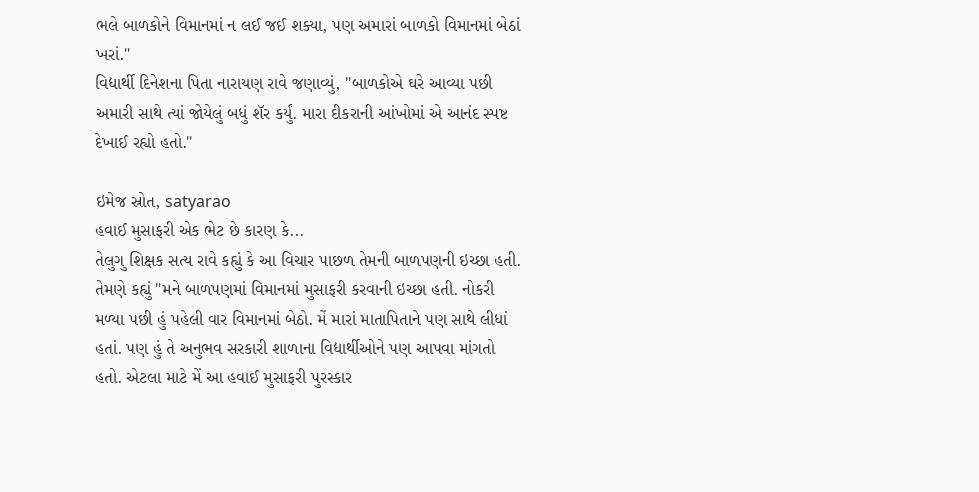ભલે બાળકોને વિમાનમાં ન લઈ જઈ શક્યા, પણ અમારાં બાળકો વિમાનમાં બેઠાં ખરાં."
વિદ્યાર્થી દિનેશના પિતા નારાયણ રાવે જણાવ્યું, "બાળકોએ ઘરે આવ્યા પછી અમારી સાથે ત્યાં જોયેલું બધું શૅર કર્યું. મારા દીકરાની આંખોમાં એ આનંદ સ્પષ્ટ દેખાઈ રહ્યો હતો."

ઇમેજ સ્રોત, satyarao
હવાઈ મુસાફરી એક ભેટ છે કારણ કે...
તેલુગુ શિક્ષક સત્ય રાવે કહ્યું કે આ વિચાર પાછળ તેમની બાળપણની ઇચ્છા હતી.
તેમણે કહ્યું "મને બાળપણમાં વિમાનમાં મુસાફરી કરવાની ઇચ્છા હતી. નોકરી મળ્યા પછી હું પહેલી વાર વિમાનમાં બેઠો. મેં મારાં માતાપિતાને પણ સાથે લીધાં હતાં. પણ હું તે અનુભવ સરકારી શાળાના વિદ્યાર્થીઓને પણ આપવા માંગતો હતો. એટલા માટે મેં આ હવાઈ મુસાફરી પુરસ્કાર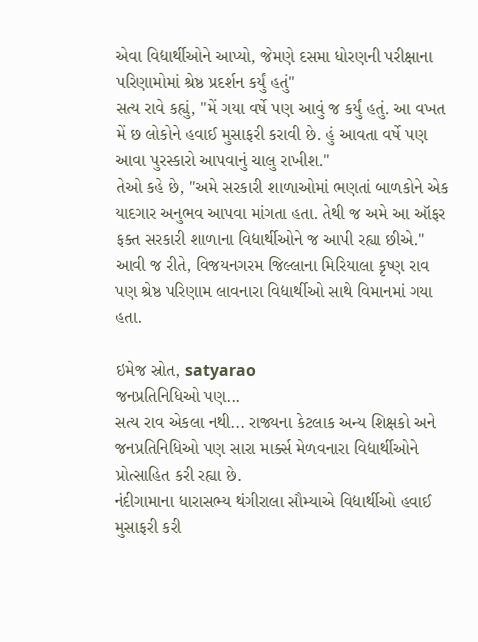એવા વિદ્યાર્થીઓને આપ્યો, જેમણે દસમા ધોરણની પરીક્ષાના પરિણામોમાં શ્રેષ્ઠ પ્રદર્શન કર્યું હતું"
સત્ય રાવે કહ્યું, "મેં ગયા વર્ષે પણ આવું જ કર્યું હતું. આ વખત મેં છ લોકોને હવાઈ મુસાફરી કરાવી છે. હું આવતા વર્ષે પણ આવા પુરસ્કારો આપવાનું ચાલુ રાખીશ."
તેઓ કહે છે, "અમે સરકારી શાળાઓમાં ભણતાં બાળકોને એક યાદગાર અનુભવ આપવા માંગતા હતા. તેથી જ અમે આ ઑફર ફક્ત સરકારી શાળાના વિદ્યાર્થીઓને જ આપી રહ્યા છીએ."
આવી જ રીતે, વિજયનગરમ જિલ્લાના મિરિયાલા કૃષ્ણ રાવ પણ શ્રેષ્ઠ પરિણામ લાવનારા વિદ્યાર્થીઓ સાથે વિમાનમાં ગયા હતા.

ઇમેજ સ્રોત, satyarao
જનપ્રતિનિધિઓ પણ...
સત્ય રાવ એકલા નથી... રાજ્યના કેટલાક અન્ય શિક્ષકો અને જનપ્રતિનિધિઓ પણ સારા માર્ક્સ મેળવનારા વિદ્યાર્થીઓને પ્રોત્સાહિત કરી રહ્યા છે.
નંદીગામાના ધારાસભ્ય થંગીરાલા સૌમ્યાએ વિદ્યાર્થીઓ હવાઈ મુસાફરી કરી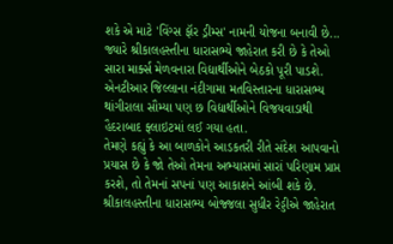શકે એ માટે 'વિંગ્સ ફૉર ડ્રીમ્સ' નામની યોજના બનાવી છે... જ્યારે શ્રીકાલહસ્તીના ધારાસભ્યે જાહેરાત કરી છે કે તેઓ સારા માર્ક્સ મેળવનારા વિદ્યાર્થીઓને બેઠકો પૂરી પાડશે.
એનટીઆર જિલ્લાના નંદીગામા મતવિસ્તારના ધારાસભ્ય થાંગીરાલા સૌમ્યા પણ છ વિદ્યાર્થીઓને વિજયવાડાથી હૈદરાબાદ ફ્લાઇટમાં લઈ ગયા હતા.
તેમણે કહ્યું કે આ બાળકોને આડકતરી રીતે સંદેશ આપવાનો પ્રયાસ છે કે જો તેઓ તેમના અભ્યાસમાં સારાં પરિણામ પ્રાપ્ત કરશે, તો તેમનાં સપનાં પણ આકાશને આંબી શકે છે.
શ્રીકાલહસ્તીના ધારાસભ્ય બોજ્જલા સુધીર રેડ્ડીએ જાહેરાત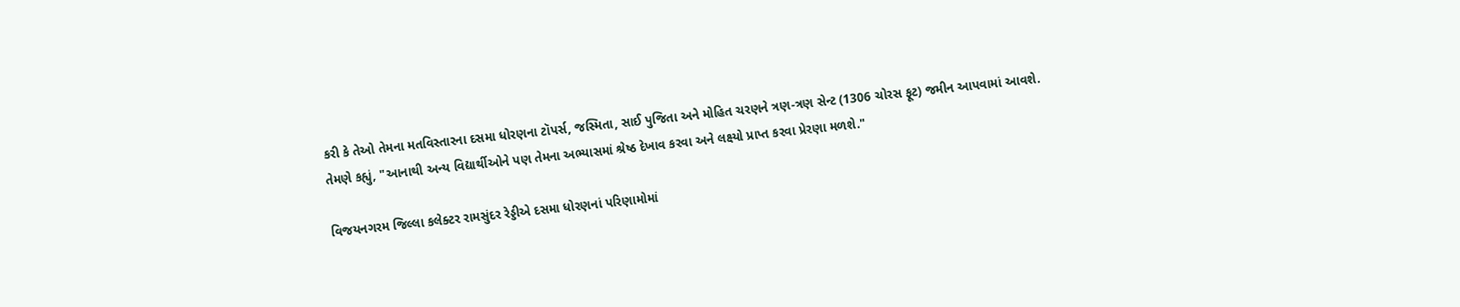કરી કે તેઓ તેમના મતવિસ્તારના દસમા ધોરણના ટૉપર્સ, જસ્મિતા, સાઈ પુજિતા અને મોહિત ચરણને ત્રણ-ત્રણ સેન્ટ (1306 ચોરસ ફૂટ) જમીન આપવામાં આવશે.
તેમણે કહ્યું, "આનાથી અન્ય વિદ્યાર્થીઓને પણ તેમના અભ્યાસમાં શ્રેષ્ઠ દેખાવ કરવા અને લક્ષ્યો પ્રાપ્ત કરવા પ્રેરણા મળશે."

વિજયનગરમ જિલ્લા કલેક્ટર રામસુંદર રેડ્ડીએ દસમા ધોરણનાં પરિણામોમાં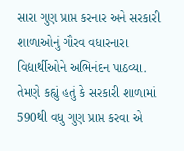સારા ગુણ પ્રાપ્ત કરનાર અને સરકારી શાળાઓનું ગૌરવ વધારનારા વિદ્યાર્થીઓને અભિનંદન પાઠવ્યા.
તેમણે કહ્યું હતું કે સરકારી શાળામાં 590થી વધુ ગુણ પ્રાપ્ત કરવા એ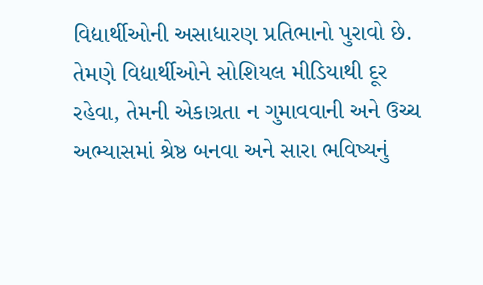વિદ્યાર્થીઓની અસાધારણ પ્રતિભાનો પુરાવો છે.
તેમણે વિદ્યાર્થીઓને સોશિયલ મીડિયાથી દૂર રહેવા, તેમની એકાગ્રતા ન ગુમાવવાની અને ઉચ્ચ અભ્યાસમાં શ્રેષ્ઠ બનવા અને સારા ભવિષ્યનું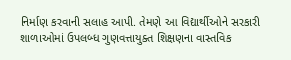નિર્માણ કરવાની સલાહ આપી. તેમણે આ વિદ્યાર્થીઓને સરકારી શાળાઓમાં ઉપલબ્ધ ગુણવત્તાયુક્ત શિક્ષણના વાસ્તવિક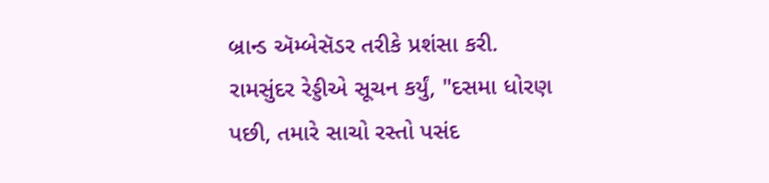બ્રાન્ડ ઍમ્બેસૅડર તરીકે પ્રશંસા કરી.
રામસુંદર રેડ્ડીએ સૂચન કર્યું, "દસમા ધોરણ પછી, તમારે સાચો રસ્તો પસંદ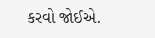કરવો જોઈએ.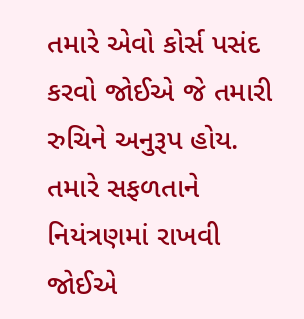તમારે એવો કોર્સ પસંદ કરવો જોઈએ જે તમારી રુચિને અનુરૂપ હોય. તમારે સફળતાને નિયંત્રણમાં રાખવી જોઈએ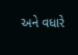અને વધારે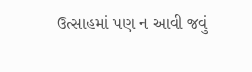ઉત્સાહમાં પણ ન આવી જવું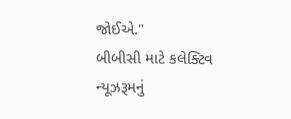જોઈએ."
બીબીસી માટે કલેક્ટિવ ન્યૂઝરૂમનું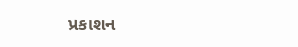પ્રકાશન